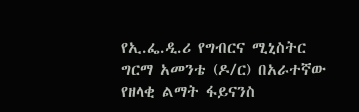የኢ.ፌ.ዲ.ሪ የግብርና ሚኒስትር ግርማ አመንቴ (ዶ/ር) በአራተኛው የዘላቂ ልማት ፋይናንስ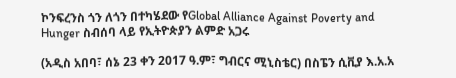ኮንፍረንስ ጎን ለጎን በተካሄደው የGlobal Alliance Against Poverty and Hunger ስብሰባ ላይ የኢትዮጵያን ልምድ አጋሩ

(አዲስ አበባ፣ ሰኔ 23 ቀን 2017 ዓ.ም፣ ግብርና ሚኒስቴር) በስፔን ሲቪያ እ.አ.አ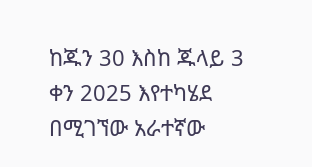ከጁን 30 እስከ ጁላይ 3 ቀን 2025 እየተካሄደ በሚገኘው አራተኛው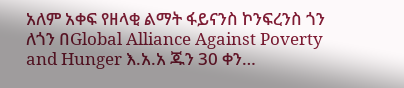አለም አቀፍ የዘላቂ ልማት ፋይናንስ ኮንፍረንስ ጎን ለጎን በGlobal Alliance Against Poverty and Hunger እ.አ.አ ጁን 30 ቀን…